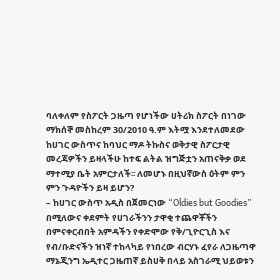ባለቀለም የስፖርት ጋዜጣ የሆነችው ሀትሪክ ስፖርት በነገው ማክሰኞ መስከረም 30/2010 ዓ.ም እትሟ እንደተለመደው ከሀገር ውስጥና ከባህር ማዶ ትኩስና ወቅታዊ ስፖርታዊ መረጃዎችን ይዛላችሁ ከተፍ ልትል ዝግጅቷን አጠናቅቃ ወደ ማተሚያ ቤት አምርታለች፡፡ ለመሆኑ በዚህኛውስ ዕትም ምን ምን ጉዳዮችን ይዛ ይሆን?
– ከሀገር ውስጥ አዲስ በጀመርነው “Oldies but Goodies” በሚለውና ቀደምት የሀገራችንን ታዋቂ ተጨዋቾችን በምናቀርብበት አምዳችን የቀድሞው የቅ/ጊዮርጊስ እና የብ/ቡድናችን ዝነኛ ተከላካይ የነበረው ብርሃኑ ፈየራ ለጋዜጣዋ ማኔጂንግ ኤዲተር ጋዜጠኛ ይስሀቅ በላይ አስገራሚ ህይወቱን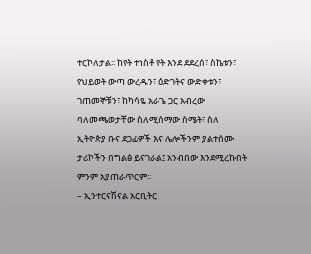ተርኮለታል፡፡ ከየት ተነስቶ የት እንደ ደደረሰ፣ ስኬቱን፣ የህይወት ውጣ ውረዱን፣ ዕድገትና ውድቀቱን፣ ገጠመኞቹን፣ ከካሳዬ አራጌ ጋር አብረው ባለመጫወታቸው ስለሚሰማው ስሜት፣ ስለ ኢትዮጵያ ቡና ደጋፊዎች እና ሌሎችንም ያልተሰሙ ታሪኮችን በግልፅ ይናገራል፤ አንብበው እንደሚረኩበት ምንም አያጠራጥርም፡፡
– ኢንተርናሽናል አርቢትር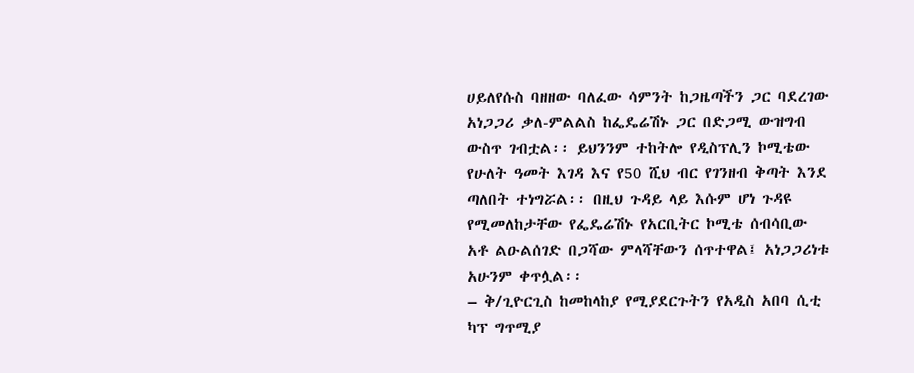ሀይለየሱስ ባዘዘው ባለፈው ሳምንት ከጋዜጣችን ጋር ባደረገው አነጋጋሪ ቃለ-ምልልስ ከፌዴሬሽኑ ጋር በድጋሚ ውዝግብ ውስጥ ገብቷል፡፡ ይህንንም ተከትሎ የዲስፕሊን ኮሚቴው የሁለት ዓመት እገዳ እና የ50 ሺህ ብር የገንዘብ ቅጣት እንደ ጣለበት ተነግሯል፡፡ በዚህ ጉዳይ ላይ እሱም ሆነ ጉዳዩ የሚመለከታቸው የፌዴሬሽኑ የአርቢትር ኮሚቴ ሰብሳቢው አቶ ልዑልሰገድ በጋሻው ምላሻቸውን ሰጥተዋል፤ አነጋጋሪነቱ አሁንም ቀጥሏል፡፡
– ቅ/ጊዮርጊስ ከመከላከያ የሚያደርጉትን የአዲስ አበባ ሲቲ ካፕ ግጥሚያ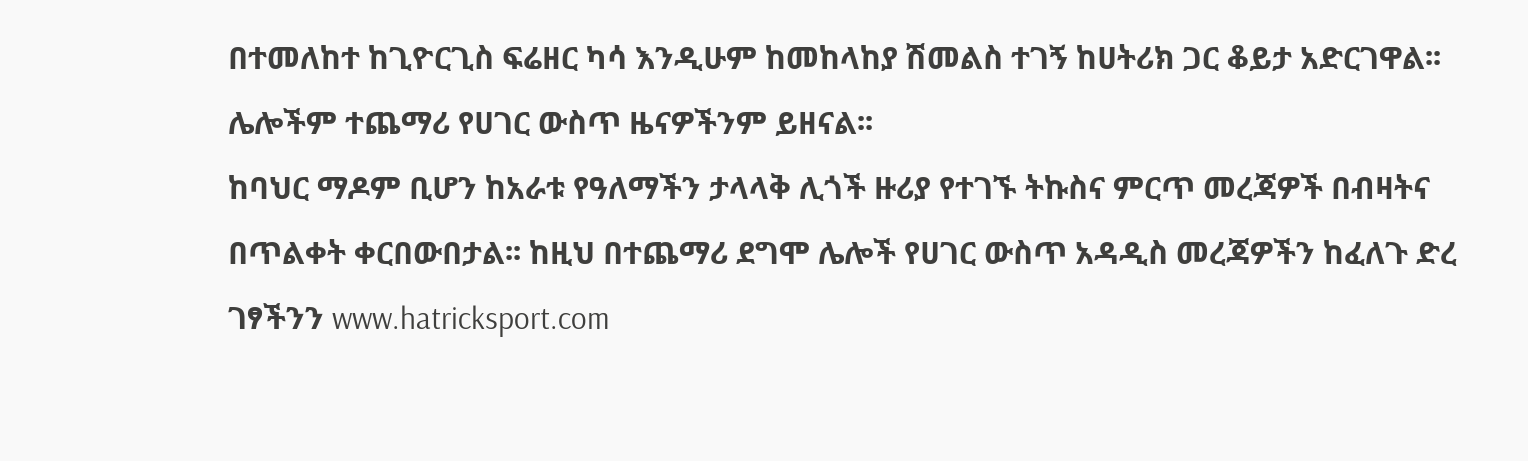በተመለከተ ከጊዮርጊስ ፍሬዘር ካሳ እንዲሁም ከመከላከያ ሽመልስ ተገኝ ከሀትሪክ ጋር ቆይታ አድርገዋል፡፡ ሌሎችም ተጨማሪ የሀገር ውስጥ ዜናዎችንም ይዘናል፡፡
ከባህር ማዶም ቢሆን ከአራቱ የዓለማችን ታላላቅ ሊጎች ዙሪያ የተገኙ ትኩስና ምርጥ መረጃዎች በብዛትና በጥልቀት ቀርበውበታል፡፡ ከዚህ በተጨማሪ ደግሞ ሌሎች የሀገር ውስጥ አዳዲስ መረጃዎችን ከፈለጉ ድረ ገፃችንን www.hatricksport.com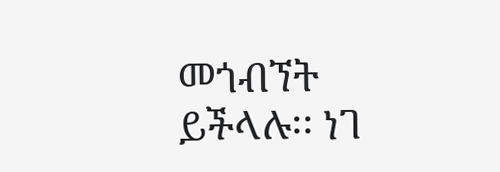መጎብኘት ይችላሉ፡፡ ነገ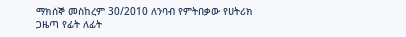ማክሰኞ መስከረም 30/2010 ለንባብ የምትበቃው የሀትሪክ ጋዜጣ የፊት ለፊት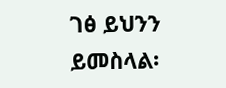ገፅ ይህንን ይመስላል፡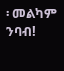፡ መልካም ንባብ!